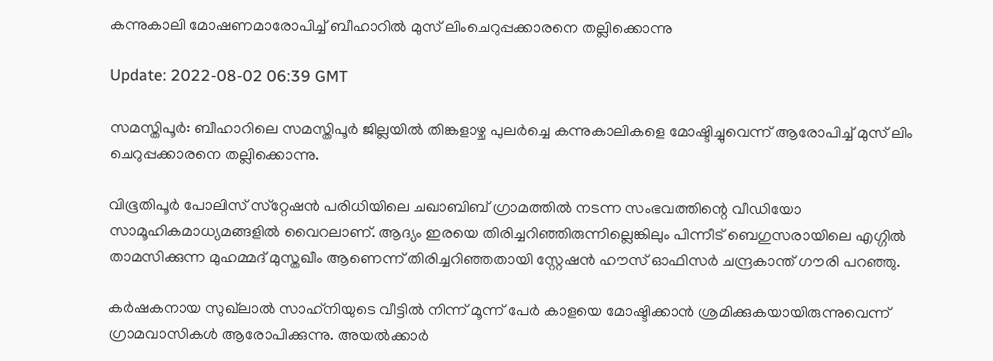കന്നുകാലി മോഷണമാരോപിച്ച് ബീഹാറില്‍ മുസ് ലിംചെറുപ്പക്കാരനെ തല്ലിക്കൊന്നു

Update: 2022-08-02 06:39 GMT

സമസ്തിപൂര്‍: ബീഹാറിലെ സമസ്തിപൂര്‍ ജില്ലയില്‍ തിങ്കളാഴ്ച പുലര്‍ച്ചെ കന്നുകാലികളെ മോഷ്ടിച്ചുവെന്ന് ആരോപിച്ച് മുസ് ലിം ചെറുപ്പക്കാരനെ തല്ലിക്കൊന്നു.

വിഭൂതിപൂര്‍ പോലിസ് സ്‌റ്റേഷന്‍ പരിധിയിലെ ചഖാബിബ് ഗ്രാമത്തില്‍ നടന്ന സംഭവത്തിന്റെ വീഡിയോ സാമൂഹികമാധ്യമങ്ങളില്‍ വൈറലാണ്. ആദ്യം ഇരയെ തിരിച്ചറിഞ്ഞിരുന്നില്ലെങ്കിലും പിന്നീട് ബെഗുസരായിലെ എഗ്ഗില്‍ താമസിക്കുന്ന മുഹമ്മദ് മുസ്തഖീം ആണെന്ന് തിരിച്ചറിഞ്ഞതായി സ്റ്റേഷന്‍ ഹൗസ് ഓഫിസര്‍ ചന്ദ്രകാന്ത് ഗൗരി പറഞ്ഞു.

കര്‍ഷകനായ സുഖ്‌ലാല്‍ സാഹ്‌നിയുടെ വീട്ടില്‍ നിന്ന് മൂന്ന് പേര്‍ കാളയെ മോഷ്ടിക്കാന്‍ ശ്രമിക്കുകയായിരുന്നുവെന്ന് ഗ്രാമവാസികള്‍ ആരോപിക്കുന്നു. അയല്‍ക്കാര്‍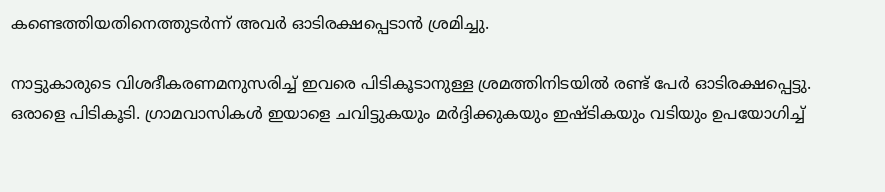കണ്ടെത്തിയതിനെത്തുടര്‍ന്ന് അവര്‍ ഓടിരക്ഷപ്പെടാന്‍ ശ്രമിച്ചു.

നാട്ടുകാരുടെ വിശദീകരണമനുസരിച്ച് ഇവരെ പിടികൂടാനുള്ള ശ്രമത്തിനിടയില്‍ രണ്ട് പേര്‍ ഓടിരക്ഷപ്പെട്ടു. ഒരാളെ പിടികൂടി. ഗ്രാമവാസികള്‍ ഇയാളെ ചവിട്ടുകയും മര്‍ദ്ദിക്കുകയും ഇഷ്ടികയും വടിയും ഉപയോഗിച്ച്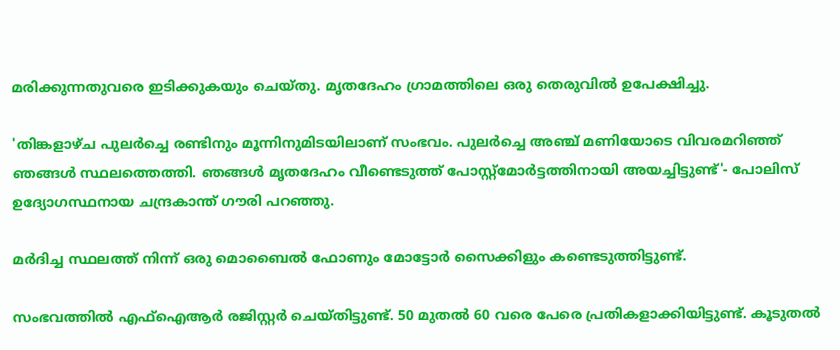മരിക്കുന്നതുവരെ ഇടിക്കുകയും ചെയ്തു. മൃതദേഹം ഗ്രാമത്തിലെ ഒരു തെരുവില്‍ ഉപേക്ഷിച്ചു.

'തിങ്കളാഴ്ച പുലര്‍ച്ചെ രണ്ടിനും മൂന്നിനുമിടയിലാണ് സംഭവം. പുലര്‍ച്ചെ അഞ്ച് മണിയോടെ വിവരമറിഞ്ഞ് ഞങ്ങള്‍ സ്ഥലത്തെത്തി. ഞങ്ങള്‍ മൃതദേഹം വീണ്ടെടുത്ത് പോസ്റ്റ്‌മോര്‍ട്ടത്തിനായി അയച്ചിട്ടുണ്ട്'- പോലിസ് ഉദ്യോഗസ്ഥനായ ചന്ദ്രകാന്ത് ഗൗരി പറഞ്ഞു.

മര്‍ദിച്ച സ്ഥലത്ത് നിന്ന് ഒരു മൊബൈല്‍ ഫോണും മോട്ടോര്‍ സൈക്കിളും കണ്ടെടുത്തിട്ടുണ്ട്.

സംഭവത്തില്‍ എഫ്‌ഐആര്‍ രജിസ്റ്റര്‍ ചെയ്തിട്ടുണ്ട്. 50 മുതല്‍ 60 വരെ പേരെ പ്രതികളാക്കിയിട്ടുണ്ട്. കൂടുതല്‍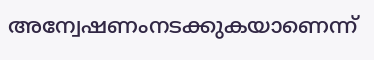അന്വേഷണംനടക്കുകയാണെന്ന്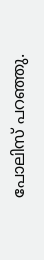പോലിസ് പറഞ്ഞു.